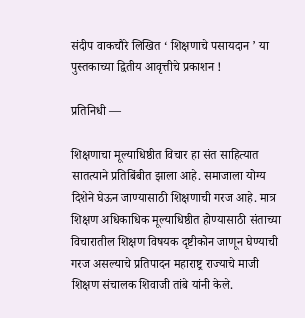संदीप वाकचौरे लिखित ‘ शिक्षणाचे पसायदान ’ या पुस्तकाच्या द्वितीय आवृत्तीचे प्रकाशन !

प्रतिनिधी —

शिक्षणाचा मूल्याधिष्ठीत विचार हा संत साहित्यात सातत्याने प्रतिबिंबीत झाला आहे. समाजाला योग्य दिशेने घेऊन जाण्यासाठी शिक्षणाची गरज आहे. मात्र शिक्षण अधिकाधिक मूल्याधिष्ठीत होण्यासाठी संताच्या विचारातील शिक्षण विषयक दृष्टीकोन जाणून घेण्याची गरज असल्याचे प्रतिपादन महाराष्ट्र राज्याचे माजी शिक्षण संचालक शिवाजी तांबे यांनी केले.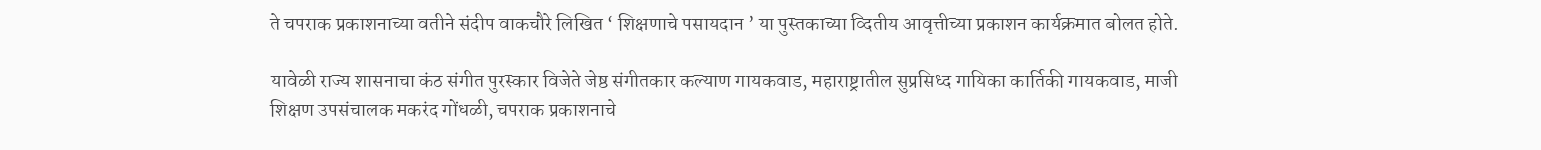ते चपराक प्रकाशनाच्या वतीने संदीप वाकचौरे लिखित ‘ शिक्षणाचे पसायदान ’ या पुस्तकाच्या व्दितीय आवृत्तीच्या प्रकाशन कार्यक्रमात बोलत होते.

यावेळी राज्य शासनाचा कंठ संगीत पुरस्कार विजेते जेष्ठ संगीतकार कल्याण गायकवाड, महाराष्ट्रातील सुप्रसिध्द गायिका कार्तिकी गायकवाड, माजी शिक्षण उपसंचालक मकरंद गोंधळी, चपराक प्रकाशनाचे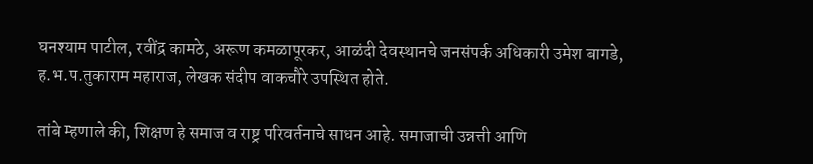घनश्याम पाटील, रवींद्र कामठे, अरूण कमळापूरकर, आळंदी देवस्थानचे जनसंपर्क अधिकारी उमेश बागडे,  ह.भ.प.तुकाराम महाराज, लेखक संदीप वाकचौरे उपस्थित होते.

तांबे म्हणाले की, शिक्षण हे समाज व राष्ट्र परिवर्तनाचे साधन आहे. समाजाची उन्नत्ती आणि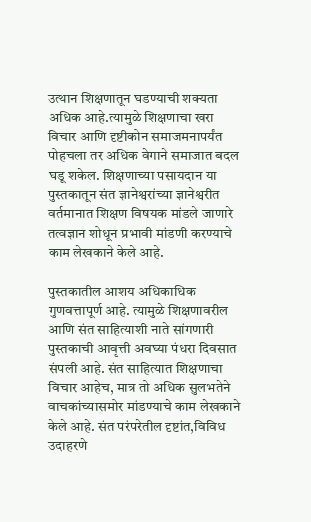उत्थान शिक्षणातून घडण्याची शक्यता अधिक आहे.त्यामुळे शिक्षणाचा खरा विचार आणि दृष्टीकोन समाजमनापर्यंत पोहचला तर अधिक वेगाने समाजात बदल घडू शकेल. शिक्षणाच्या पसायदान या पुस्तकातून संत ज्ञानेश्वरांच्या ज्ञानेश्वरीत वर्तमानात शिक्षण विषयक मांडले जाणारे तत्वज्ञान शोधून प्रभावी मांडणी करण्याचे काम लेखकाने केले आहे.

पुस्तकातील आशय अधिकाधिक गुणवत्तापूर्ण आहे. त्यामुळे शिक्षणावरील आणि संत साहित्याशी नाते सांगणारी  पुस्तकाची आवृत्ती अवघ्या पंधरा दिवसात संपली आहे. संत साहित्यात शिक्षणाचा विचार आहेच, मात्र तो अधिक सुलभतेने वाचकांच्यासमोर मांडण्याचे काम लेखकाने केले आहे. संत परंपरेतील दृष्टांत,विविध उदाहरणे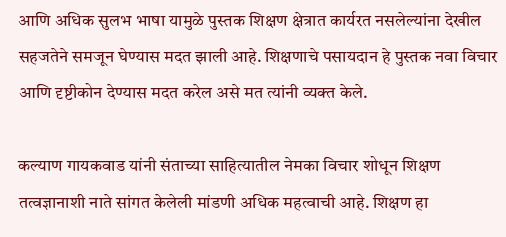आणि अधिक सुलभ भाषा यामुळे पुस्तक शिक्षण क्षेत्रात कार्यरत नसलेल्यांना देखील सहजतेने समजून घेण्यास मदत झाली आहे. शिक्षणाचे पसायदान हे पुस्तक नवा विचार आणि दृष्टीकोन देण्यास मदत करेल असे मत त्यांनी व्यक्त केले.

कल्याण गायकवाड यांनी संताच्या साहित्यातील नेमका विचार शोधून शिक्षण तत्वज्ञानाशी नाते सांगत केलेली मांडणी अधिक महत्वाची आहे. शिक्षण हा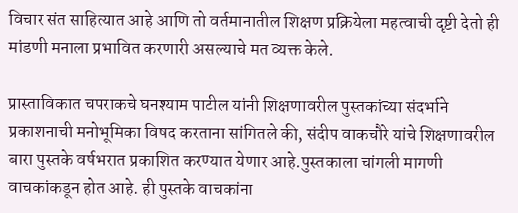विचार संत साहित्यात आहे आणि तो वर्तमानातील शिक्षण प्रक्रियेला महत्वाची दृष्टी देतो ही मांडणी मनाला प्रभावित करणारी असल्याचे मत व्यक्त केले.

प्रास्ताविकात चपराकचे घनश्याम पाटील यांनी शिक्षणावरील पुस्तकांच्या संदर्भाने प्रकाशनाची मनोभूमिका विषद करताना सांगितले की, संदीप वाकचौरे यांचे शिक्षणावरील बारा पुस्तके वर्षभरात प्रकाशित करण्यात येणार आहे.पुस्तकाला चांगली मागणी वाचकांकडून होत आहे. ही पुस्तके वाचकांना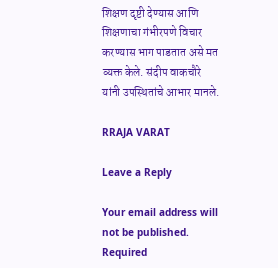शिक्षण दृष्टी देण्यास आणि शिक्षणाचा गंभीरपणे विचार करण्यास भाग पाडतात असे मत व्यक्त केले. संदीप वाकचौरे यांनी उपस्थितांचे आभार मानले.

RRAJA VARAT

Leave a Reply

Your email address will not be published. Required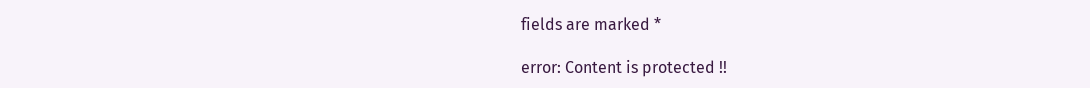fields are marked *

error: Content is protected !!